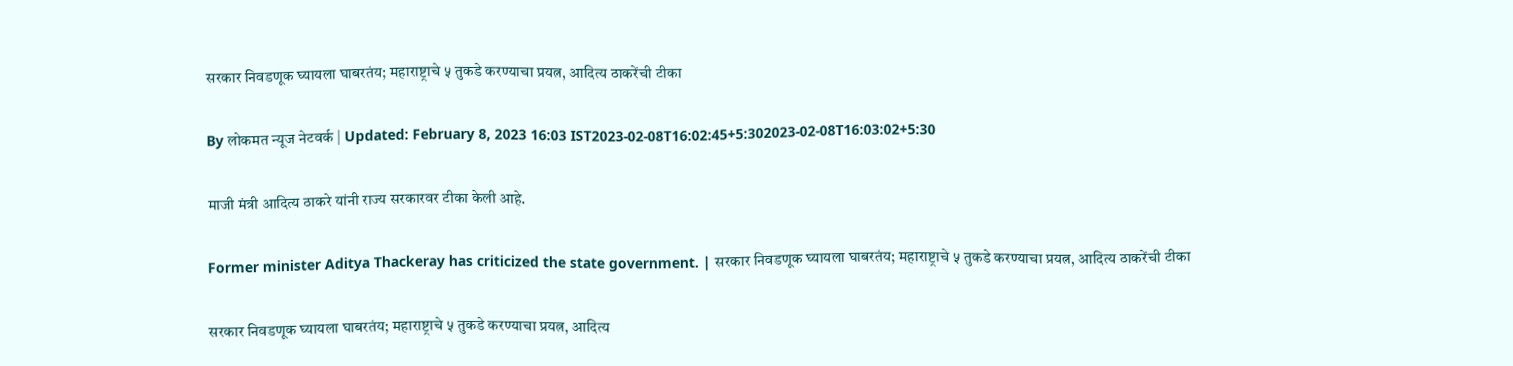सरकार निवडणूक घ्यायला घाबरतंय; महाराष्ट्राचे ५ तुकडे करण्याचा प्रयत्न, आदित्य ठाकरेंची टीका

By लोकमत न्यूज नेटवर्क | Updated: February 8, 2023 16:03 IST2023-02-08T16:02:45+5:302023-02-08T16:03:02+5:30

माजी मंत्री आदित्य ठाकरे यांनी राज्य सरकारवर टीका केली आहे.

Former minister Aditya Thackeray has criticized the state government. | सरकार निवडणूक घ्यायला घाबरतंय; महाराष्ट्राचे ५ तुकडे करण्याचा प्रयत्न, आदित्य ठाकरेंची टीका

सरकार निवडणूक घ्यायला घाबरतंय; महाराष्ट्राचे ५ तुकडे करण्याचा प्रयत्न, आदित्य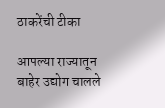ठाकरेंची टीका

आपल्या राज्यातून बाहेर उद्योग चालले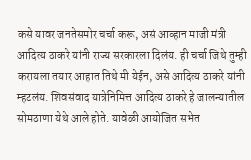कसे यावर जनतेसमोर चर्चा करू, असं आव्हान माजी मंत्री आदित्य ठाकरे यांनी राज्य सरकारला दिलंय. ही चर्चा जिथे तुम्ही करायला तयार आहात तिथे मी येईन, असे आदित्य ठाकरे यांनी म्हटलंय. शिवसंवाद यात्रेनिमित्त आदित्य ठाकरे हे जालन्यातील सोमठाणा येथे आले होते. यावेळी आयोजित सभेत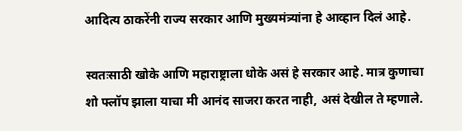आदित्य ठाकरेंनी राज्य सरकार आणि मुख्यमंत्र्यांना हे आव्हान दिलं आहे.

स्वतःसाठी खोके आणि महाराष्ट्राला धोके असं हे सरकार आहे. मात्र कुणाचा शो फ्लॉप झाला याचा मी आनंद साजरा करत नाही, असं देखील ते म्हणाले.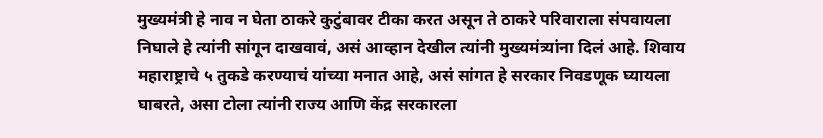मुख्यमंत्री हे नाव न घेता ठाकरे कुटुंबावर टीका करत असून ते ठाकरे परिवाराला संपवायला निघाले हे त्यांनी सांगून दाखवावं, असं आव्हान देखील त्यांनी मुख्यमंत्र्यांना दिलं आहे. शिवाय महाराष्ट्राचे ५ तुकडे करण्याचं यांच्या मनात आहे, असं सांगत हे सरकार निवडणूक घ्यायला घाबरते, असा टोला त्यांनी राज्य आणि केंद्र सरकारला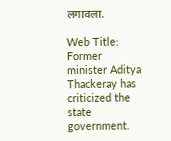लगावला.

Web Title: Former minister Aditya Thackeray has criticized the state government.